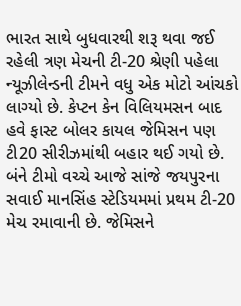ભારત સાથે બુધવારથી શરૂ થવા જઈ રહેલી ત્રણ મેચની ટી-20 શ્રેણી પહેલા ન્યૂઝીલેન્ડની ટીમને વધુ એક મોટો આંચકો લાગ્યો છે. કેપ્ટન કેન વિલિયમસન બાદ હવે ફાસ્ટ બોલર કાયલ જેમિસન પણ ટી20 સીરીઝમાંથી બહાર થઈ ગયો છે.
બંને ટીમો વચ્ચે આજે સાંજે જયપુરના સવાઈ માનસિંહ સ્ટેડિયમમાં પ્રથમ ટી-20 મેચ રમાવાની છે. જેમિસને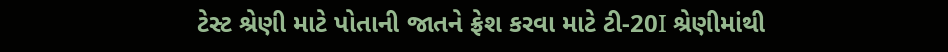ટેસ્ટ શ્રેણી માટે પોતાની જાતને ફ્રેશ કરવા માટે ટી-20I શ્રેણીમાંથી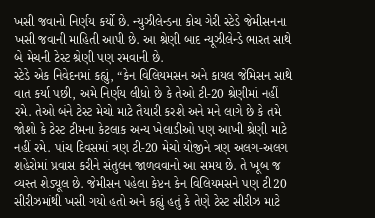ખસી જવાનો નિર્ણય કર્યો છે. ન્યુઝીલેન્ડના કોચ ગેરી સ્ટેડે જેમીસનના ખસી જવાની માહિતી આપી છે. આ શ્રેણી બાદ ન્યૂઝીલેન્ડે ભારત સાથે બે મેચની ટેસ્ટ શ્રેણી પણ રમવાની છે.
સ્ટેડે એક નિવેદનમાં કહ્યું, “કેન વિલિયમસન અને કાયલ જેમિસન સાથે વાત કર્યા પછી, અમે નિર્ણય લીધો છે કે તેઓ ટી-20 શ્રેણીમાં નહીં રમે. તેઓ બંને ટેસ્ટ મેચો માટે તૈયારી કરશે અને મને લાગે છે કે તમે જોશો કે ટેસ્ટ ટીમના કેટલાક અન્ય ખેલાડીઓ પણ આખી શ્રેણી માટે નહીં રમે. પાંચ દિવસમાં ત્રણ ટી-20 મેચો યોજીને ત્રણ અલગ-અલગ શહેરોમાં પ્રવાસ કરીને સંતુલન જાળવવાનો આ સમય છે. તે ખૂબ જ વ્યસ્ત શેડ્યૂલ છે. જેમીસન પહેલા કેપ્ટન કેન વિલિયમસને પણ ટી20 સીરીઝમાંથી ખસી ગયો હતો અને કહ્યું હતું કે તેણે ટેસ્ટ સીરીઝ માટે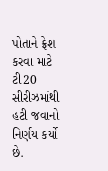પોતાને ફ્રેશ કરવા માટે ટી20 સીરીઝમાંથી હટી જવાનો નિર્ણય કર્યો છે.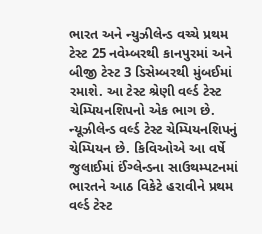ભારત અને ન્યુઝીલેન્ડ વચ્ચે પ્રથમ ટેસ્ટ 25 નવેમ્બરથી કાનપુરમાં અને બીજી ટેસ્ટ 3 ડિસેમ્બરથી મુંબઈમાં રમાશે. આ ટેસ્ટ શ્રેણી વર્લ્ડ ટેસ્ટ ચેમ્પિયનશિપનો એક ભાગ છે. ન્યૂઝીલેન્ડ વર્લ્ડ ટેસ્ટ ચેમ્પિયનશિપનું ચેમ્પિયન છે. કિવિઓએ આ વર્ષે જુલાઈમાં ઈંગ્લેન્ડના સાઉથમ્પટનમાં ભારતને આઠ વિકેટે હરાવીને પ્રથમ વર્લ્ડ ટેસ્ટ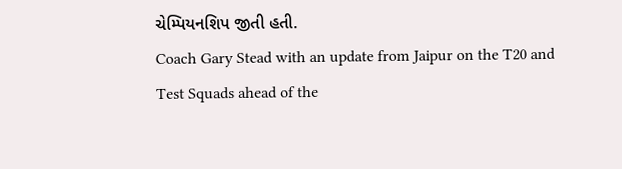ચેમ્પિયનશિપ જીતી હતી.
Coach Gary Stead with an update from Jaipur on the T20 and Test Squads ahead of the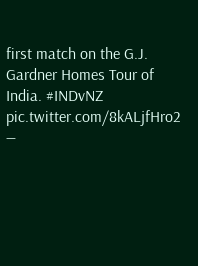first match on the G.J. Gardner Homes Tour of India. #INDvNZ pic.twitter.com/8kALjfHro2
—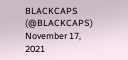BLACKCAPS (@BLACKCAPS) November 17, 2021